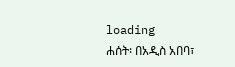loading
ሐሰት፡ በአዲስ አበባ፣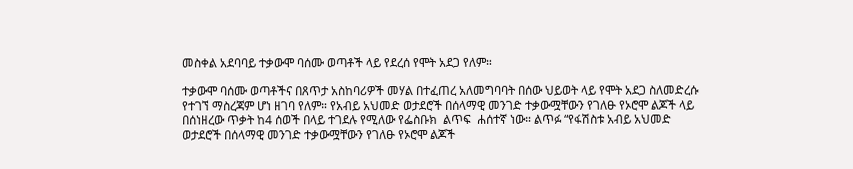መስቀል አደባባይ ተቃውሞ ባሰሙ ወጣቶች ላይ የደረሰ የሞት አደጋ የለም።

ተቃውሞ ባሰሙ ወጣቶችና በጸጥታ አስከባሪዎች መሃል በተፈጠረ አለመግባባት በሰው ህይወት ላይ የሞት አደጋ ስለመድረሱ የተገኘ ማስረጃም ሆነ ዘገባ የለም። የአብይ አህመድ ወታደሮች በሰላማዊ መንገድ ተቃውሟቸውን የገለፁ የኦሮሞ ልጆች ላይ በሰነዘረው ጥቃት ከ4 ሰወች በላይ ተገደሉ የሚለው የፌስቡክ  ልጥፍ  ሐሰተኛ ነው። ልጥፉ “የፋሽስቱ አብይ አህመድ ወታደሮች በሰላማዊ መንገድ ተቃውሟቸውን የገለፁ የኦሮሞ ልጆች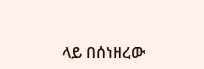ላይ በሰነዘረው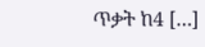ጥቃት ከ4 […]